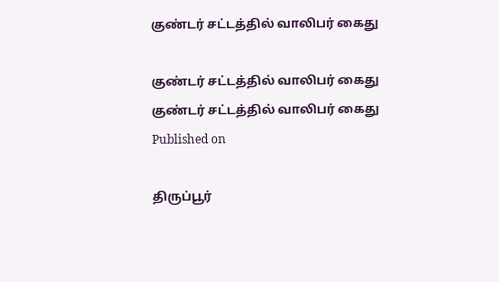குண்டர் சட்டத்தில் வாலிபர் கைது

குண்டர் சட்டத்தில் வாலிபர் கைது
குண்டர் சட்டத்தில் வாலிபர் கைது
Published on

திருப்பூர்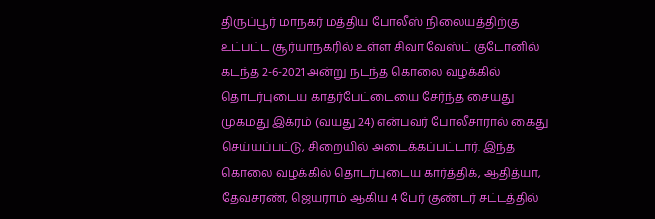திருப்பூர் மாநகர் மத்திய போலீஸ் நிலையத்திற்கு உட்பட்ட சூர்யாநகரில் உள்ள சிவா வேஸ்ட் குடோனில் கடந்த 2-6-2021 அன்று நடந்த கொலை வழக்கில் தொடர்புடைய காதர்பேட்டையை சேர்ந்த சையது முகமது இக்ரம் (வயது 24) என்பவர் போலீசாரால் கைது செய்யப்பட்டு, சிறையில் அடைக்கப்பட்டார். இந்த கொலை வழக்கில் தொடர்புடைய கார்த்திக், ஆதித்யா, தேவசரண், ஜெயராம் ஆகிய 4 பேர் குண்டர் சட்டத்தில்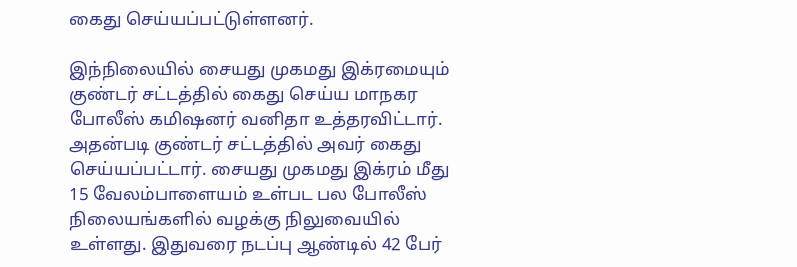கைது செய்யப்பட்டுள்ளனர்.

இந்நிலையில் சையது முகமது இக்ரமையும் குண்டர் சட்டத்தில் கைது செய்ய மாநகர போலீஸ் கமிஷனர் வனிதா உத்தரவிட்டார். அதன்படி குண்டர் சட்டத்தில் அவர் கைது செய்யப்பட்டார். சையது முகமது இக்ரம் மீது 15 வேலம்பாளையம் உள்பட பல போலீஸ் நிலையங்களில் வழக்கு நிலுவையில் உள்ளது. இதுவரை நடப்பு ஆண்டில் 42 பேர்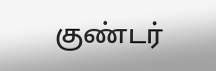குண்டர்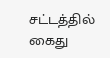சட்டத்தில் கைது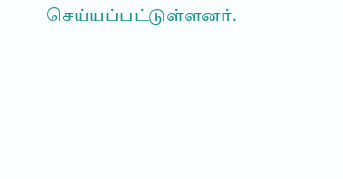செய்யப்பட்டுள்ளனர்.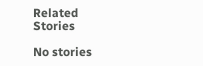Related Stories

No stories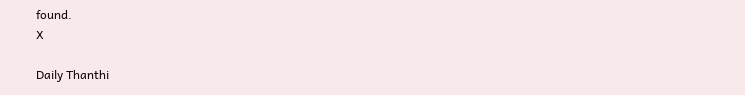found.
X

Daily Thanthi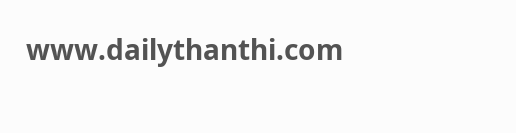www.dailythanthi.com